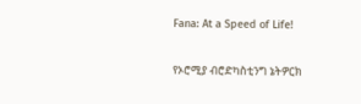Fana: At a Speed of Life!

የኦሮሚያ ብሮድካስቲንግ ኔትዎርክ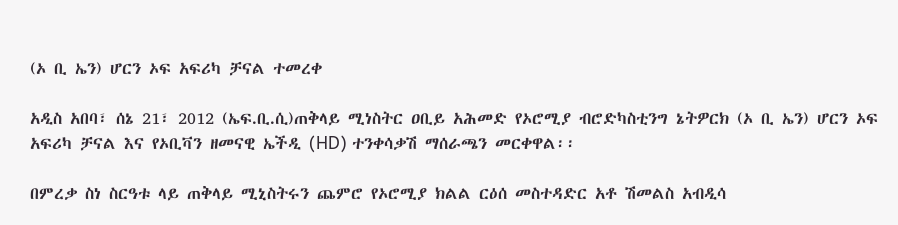(ኦ ቢ ኤን) ሆርን ኦፍ አፍሪካ ቻናል ተመረቀ

አዲስ አበባ፣ ሰኔ 21፣ 2012 (ኤፍ.ቢ.ሲ)ጠቅላይ ሚነስትር ዐቢይ አሕመድ የኦሮሚያ ብሮድካስቲንግ ኔትዎርክ (ኦ ቢ ኤን) ሆርን ኦፍ አፍሪካ ቻናል እና የኦቢቫን ዘመናዊ ኤችዲ (HD) ተንቀሳቃሽ ማሰራጫን መርቀዋል፡፡

በምረቃ ስነ ስርዓቱ ላይ ጠቅላይ ሚኒስትሩን ጨምሮ የኦሮሚያ ክልል ርዕሰ መስተዳድር አቶ ሽመልስ አብዲሳ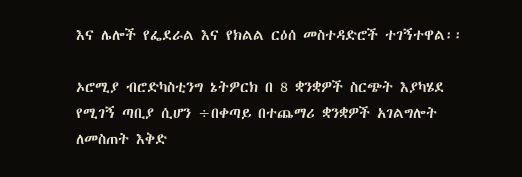እና ሌሎች የፌደራል እና የክልል ርዕሰ መስተዳድሮች ተገኝተዋል፡፡

ኦሮሚያ ብሮድካስቲንግ ኔትዎርክ በ 8 ቋንቋዎች ስርጭት እያካሄደ የሚገኝ ጣቢያ ሲሆን ÷በቀጣይ በተጨማሪ ቋንቋዎች አገልግሎት ለመስጠት እቅድ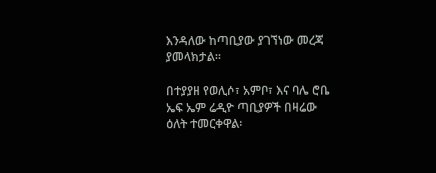እንዳለው ከጣቢያው ያገኘነው መረጃ ያመላክታል፡፡

በተያያዘ የወሊሶ፣ አምቦ፣ እና ባሌ ሮቤ ኤፍ ኤም ሬዲዮ ጣቢያዎች በዛሬው ዕለት ተመርቀዋል፡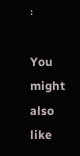፡

You might also like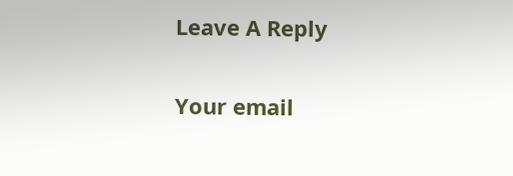Leave A Reply

Your email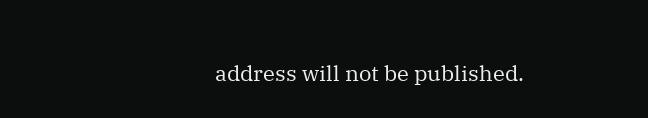address will not be published.